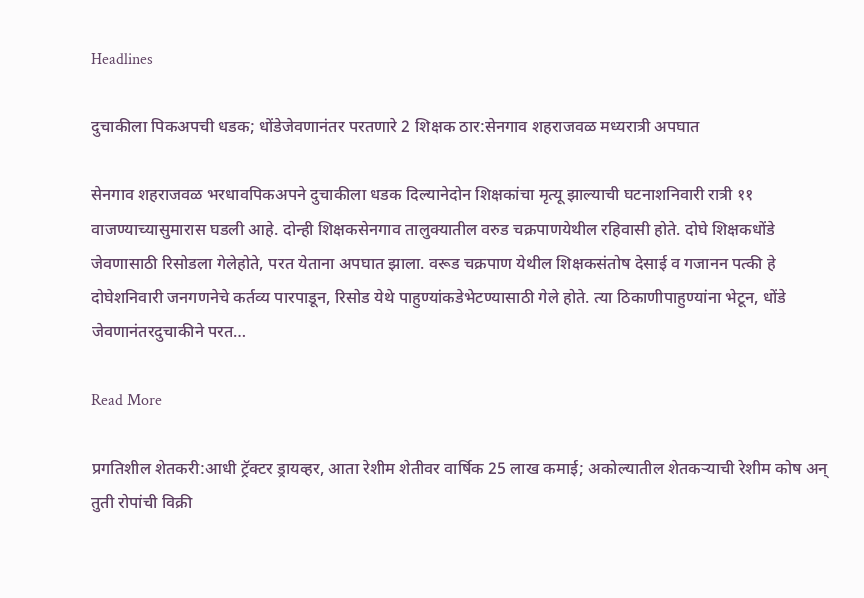Headlines

दुचाकीला पिकअपची धडक; धोंडेजेवणानंतर परतणारे 2 शिक्षक ठार:सेनगाव शहराजवळ मध्यरात्री अपघात

सेनगाव शहराजवळ भरधावपिकअपने दुचाकीला धडक दिल्यानेदोन शिक्षकांचा मृत्यू झाल्याची घटनाशनिवारी रात्री ११ वाजण्याच्यासुमारास घडली आहे. दोन्ही शिक्षकसेनगाव तालुक्यातील वरुड चक्रपाणयेथील रहिवासी होते. दोघे शिक्षकधोंडे जेवणासाठी रिसोडला गेलेहोते, परत येताना अपघात झाला. वरूड चक्रपाण येथील शिक्षकसंतोष देसाई व गजानन पत्की हे दोघेशनिवारी जनगणनेचे कर्तव्य पारपाडून, रिसोड येथे पाहुण्यांकडेभेटण्यासाठी गेले होते. त्या ठिकाणीपाहुण्यांना भेटून, धोंडे जेवणानंतरदुचाकीने परत…

Read More

प्रगतिशील शेतकरी:आधी ट्रॅक्टर ड्रायव्हर, आता रेशीम शेतीवर वार्षिक 25 लाख कमाई; अकोल्यातील शेतकऱ्याची रेशीम कोष अन् तुती रोपांची विक्री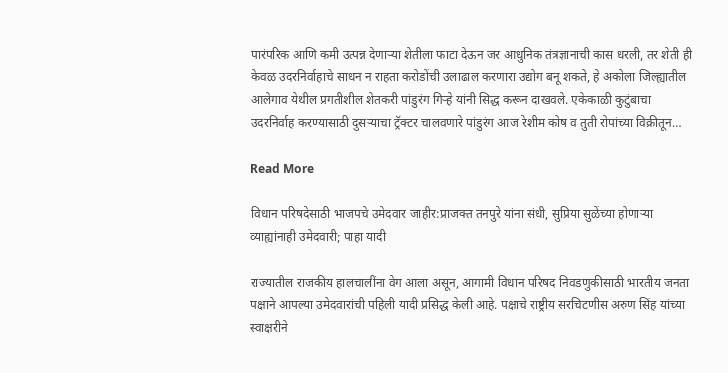पारंपरिक आणि कमी उत्पन्न देणाऱ्या शेतीला फाटा देऊन जर आधुनिक तंत्रज्ञानाची कास धरली, तर शेती ही केवळ उदरनिर्वाहाचे साधन न राहता करोडोंची उलाढाल करणारा उद्योग बनू शकते, हे अकोला जिल्ह्यातील आलेगाव येथील प्रगतीशील शेतकरी पांडुरंग गिऱ्हे यांनी सिद्ध करून दाखवले. एकेकाळी कुटुंबाचा उदरनिर्वाह करण्यासाठी दुसऱ्याचा ट्रॅक्टर चालवणारे पांडुरंग आज रेशीम कोष व तुती रोपांच्या विक्रीतून…

Read More

विधान परिषदेसाठी भाजपचे उमेदवार जाहीर:प्राजक्त तनपुरे यांना संधी, सुप्रिया सुळेंच्या होणाऱ्या व्याह्यांनाही उमेदवारी; पाहा यादी

राज्यातील राजकीय हालचालींना वेग आला असून, आगामी विधान परिषद निवडणुकीसाठी भारतीय जनता पक्षाने आपल्या उमेदवारांची पहिली यादी प्रसिद्ध केली आहे. पक्षाचे राष्ट्रीय सरचिटणीस अरुण सिंह यांच्या स्वाक्षरीने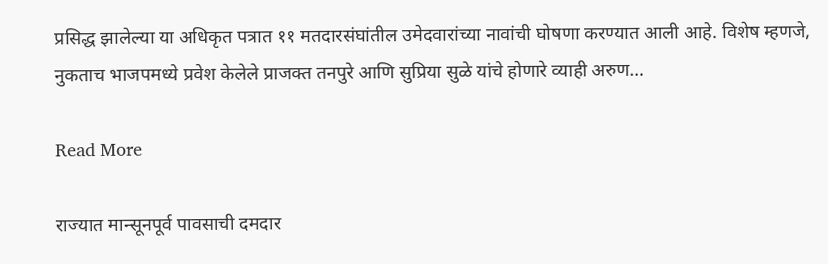प्रसिद्ध झालेल्या या अधिकृत पत्रात ११ मतदारसंघांतील उमेदवारांच्या नावांची घोषणा करण्यात आली आहे. विशेष म्हणजे, नुकताच भाजपमध्ये प्रवेश केलेले प्राजक्त तनपुरे आणि सुप्रिया सुळे यांचे होणारे व्याही अरुण…

Read More

राज्यात मान्सूनपूर्व पावसाची दमदार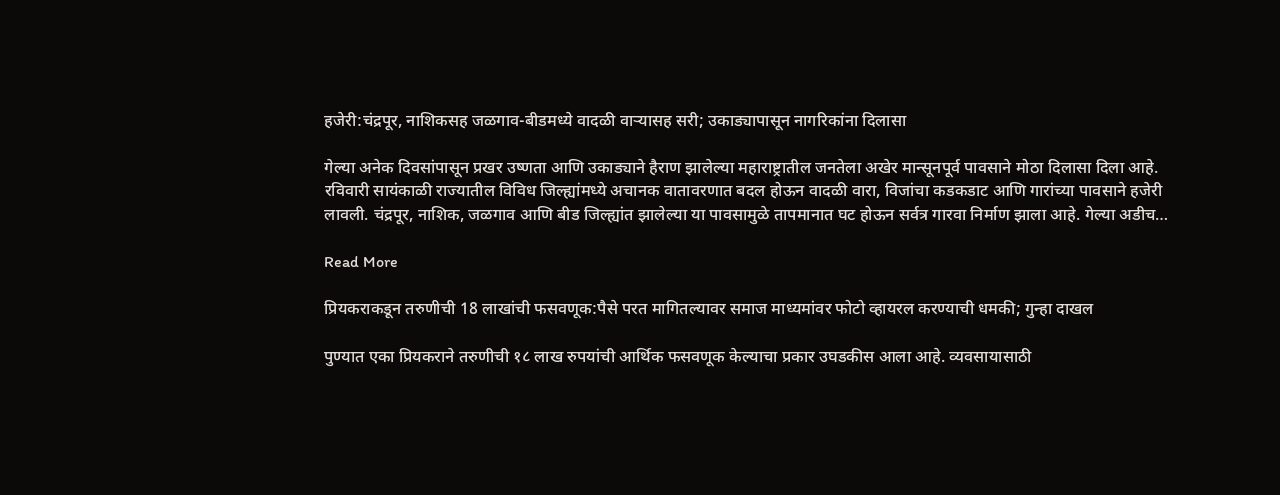हजेरी:चंद्रपूर, नाशिकसह जळगाव-बीडमध्ये वादळी वाऱ्यासह सरी; उकाड्यापासून नागरिकांना दिलासा

गेल्या अनेक दिवसांपासून प्रखर उष्णता आणि उकाड्याने हैराण झालेल्या महाराष्ट्रातील जनतेला अखेर मान्सूनपूर्व पावसाने मोठा दिलासा दिला आहे. रविवारी सायंकाळी राज्यातील विविध जिल्ह्यांमध्ये अचानक वातावरणात बदल होऊन वादळी वारा, विजांचा कडकडाट आणि गारांच्या पावसाने हजेरी लावली. चंद्रपूर, नाशिक, जळगाव आणि बीड जिल्ह्यांत झालेल्या या पावसामुळे तापमानात घट होऊन सर्वत्र गारवा निर्माण झाला आहे. गेल्या अडीच…

Read More

प्रियकराकडून तरुणीची 18 लाखांची फसवणूक:पैसे परत मागितल्यावर समाज माध्यमांवर फोटो व्हायरल करण्याची धमकी; गुन्हा दाखल

पुण्यात एका प्रियकराने तरुणीची १८ लाख रुपयांची आर्थिक फसवणूक केल्याचा प्रकार उघडकीस आला आहे. व्यवसायासाठी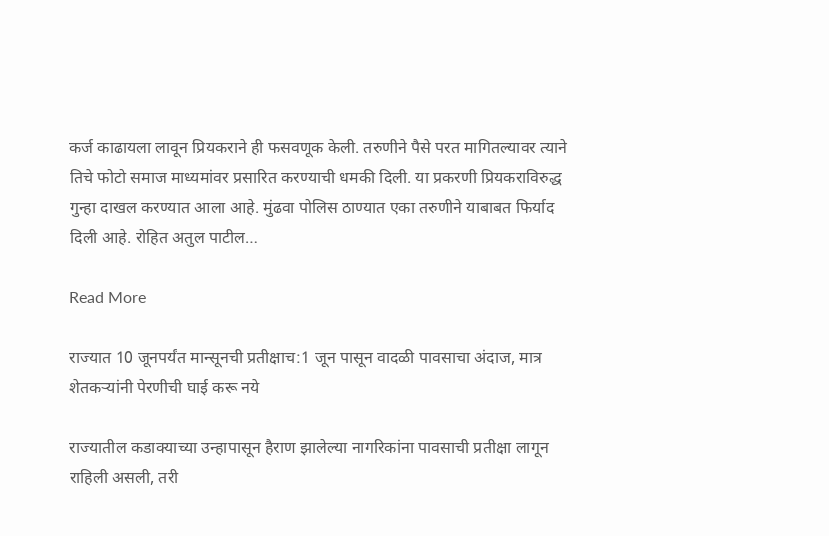कर्ज काढायला लावून प्रियकराने ही फसवणूक केली. तरुणीने पैसे परत मागितल्यावर त्याने तिचे फोटो समाज माध्यमांवर प्रसारित करण्याची धमकी दिली. या प्रकरणी प्रियकराविरुद्ध गुन्हा दाखल करण्यात आला आहे. मुंढवा पोलिस ठाण्यात एका तरुणीने याबाबत फिर्याद दिली आहे. रोहित अतुल पाटील…

Read More

राज्यात 10 जूनपर्यंत मान्सूनची प्रतीक्षाच:1 जून पासून वादळी पावसाचा अंदाज, मात्र शेतकऱ्यांनी पेरणीची घाई करू नये

राज्यातील कडाक्याच्या उन्हापासून हैराण झालेल्या नागरिकांना पावसाची प्रतीक्षा लागून राहिली असली, तरी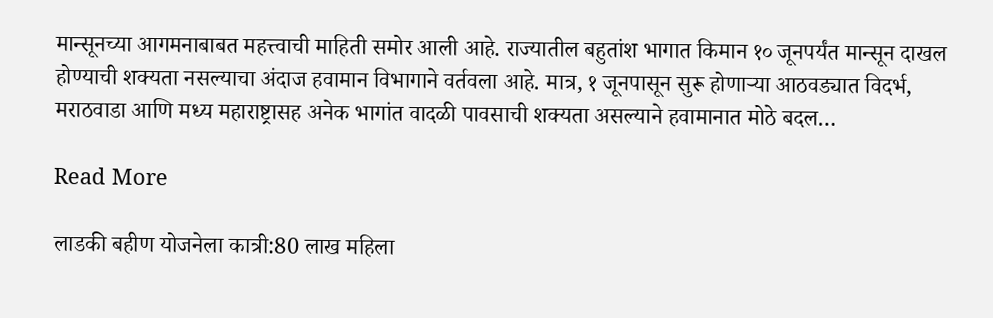मान्सूनच्या आगमनाबाबत महत्त्वाची माहिती समोर आली आहे. राज्यातील बहुतांश भागात किमान १० जूनपर्यंत मान्सून दाखल होण्याची शक्यता नसल्याचा अंदाज हवामान विभागाने वर्तवला आहे. मात्र, १ जूनपासून सुरू होणाऱ्या आठवड्यात विदर्भ, मराठवाडा आणि मध्य महाराष्ट्रासह अनेक भागांत वादळी पावसाची शक्यता असल्याने हवामानात मोठे बदल…

Read More

लाडकी बहीण योजनेला कात्री:80 लाख महिला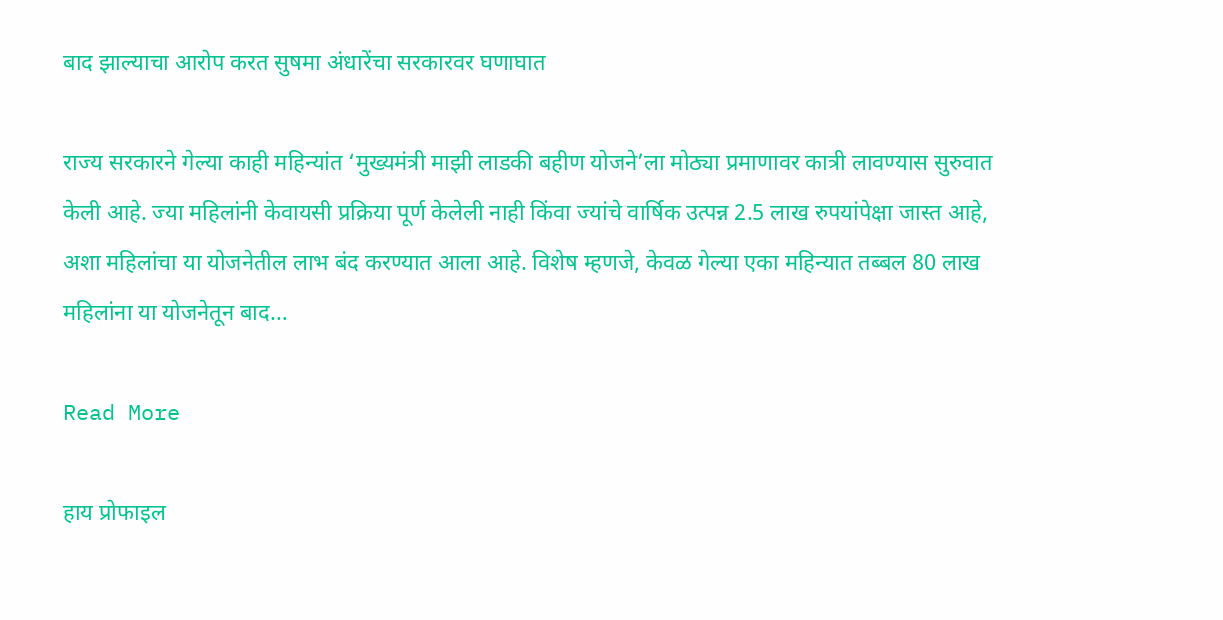बाद झाल्याचा आरोप करत सुषमा अंधारेंचा सरकारवर घणाघात

राज्य सरकारने गेल्या काही महिन्यांत ‘मुख्यमंत्री माझी लाडकी बहीण योजने’ला मोठ्या प्रमाणावर कात्री लावण्यास सुरुवात केली आहे. ज्या महिलांनी केवायसी प्रक्रिया पूर्ण केलेली नाही किंवा ज्यांचे वार्षिक उत्पन्न 2.5 लाख रुपयांपेक्षा जास्त आहे, अशा महिलांचा या योजनेतील लाभ बंद करण्यात आला आहे. विशेष म्हणजे, केवळ गेल्या एका महिन्यात तब्बल 80 लाख महिलांना या योजनेतून बाद…

Read More

हाय प्रोफाइल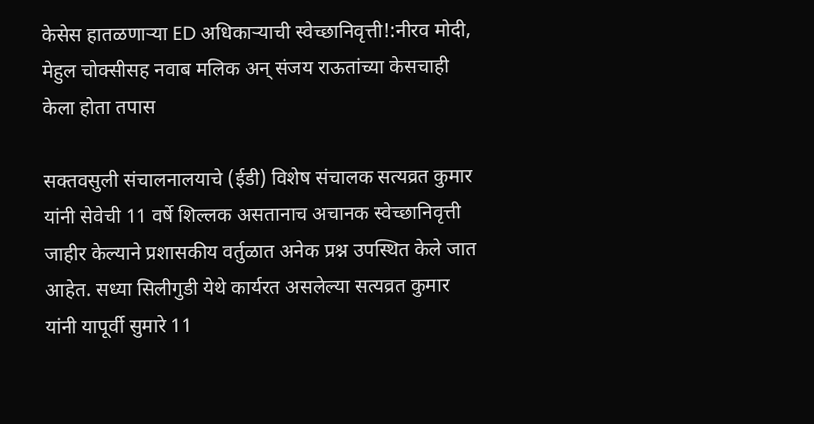केसेस हातळणाऱ्या ED अधिकाऱ्याची स्वेच्छानिवृत्ती!:नीरव मोदी, मेहुल चोक्सीसह नवाब मलिक अन् संजय राऊतांच्या केसचाही केला होता तपास

सक्तवसुली संचालनालयाचे (ईडी) विशेष संचालक सत्यव्रत कुमार यांनी सेवेची 11 वर्षे शिल्लक असतानाच अचानक स्वेच्छानिवृत्ती जाहीर केल्याने प्रशासकीय वर्तुळात अनेक प्रश्न उपस्थित केले जात आहेत. सध्या सिलीगुडी येथे कार्यरत असलेल्या सत्यव्रत कुमार यांनी यापूर्वी सुमारे 11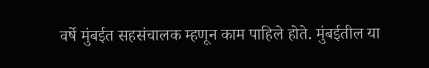वर्षे मुंबईत सहसंचालक म्हणून काम पाहिले होते. मुंबईतील या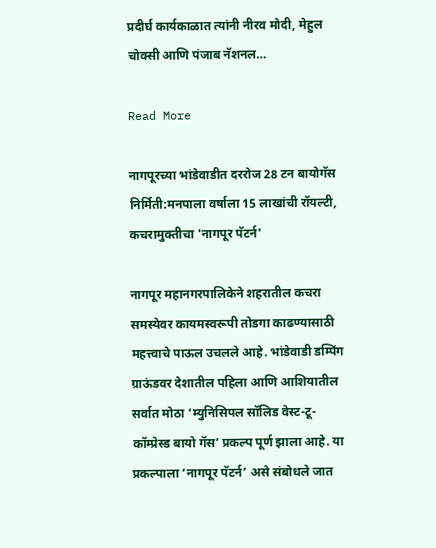प्रदीर्घ कार्यकाळात त्यांनी नीरव मोदी, मेहुल चोक्सी आणि पंजाब नॅशनल…

Read More

नागपूरच्या भांडेवाडीत दररोज 28 टन बायोगॅस निर्मिती:मनपाला वर्षाला 15 लाखांची रॉयल्टी, कचरामुक्तीचा 'नागपूर पॅटर्न'

नागपूर महानगरपालिकेने शहरातील कचरा समस्येवर कायमस्वरूपी तोडगा काढण्यासाठी महत्त्वाचे पाऊल उचलले आहे. भांडेवाडी डम्पिंग ग्राऊंडवर देशातील पहिला आणि आशियातील सर्वात मोठा ‘म्युनिसिपल सॉलिड वेस्ट-टू-कॉम्प्रेस्ड बायो गॅस’ प्रकल्प पूर्ण झाला आहे. या प्रकल्पाला ‘नागपूर पॅटर्न’ असे संबोधले जात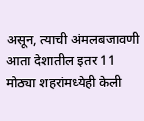असून, त्याची अंमलबजावणी आता देशातील इतर 11 मोठ्या शहरांमध्येही केली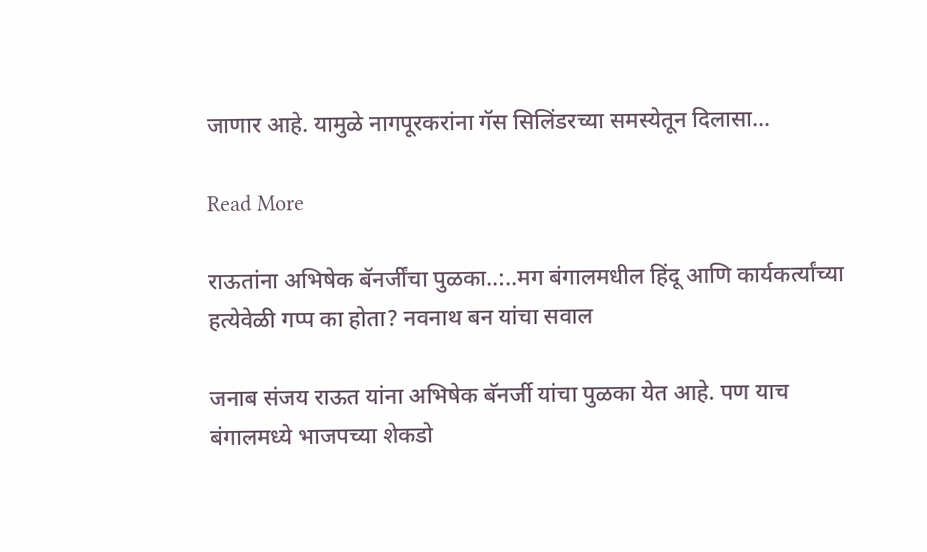जाणार आहे. यामुळे नागपूरकरांना गॅस सिलिंडरच्या समस्येतून दिलासा…

Read More

राऊतांना अभिषेक बॅनर्जींचा पुळका..:..मग बंगालमधील हिंदू आणि कार्यकर्त्यांच्या हत्येवेळी गप्प का होता? नवनाथ बन यांचा सवाल

जनाब संजय राऊत यांना अभिषेक बॅनर्जी यांचा पुळका येत आहे. पण याच बंगालमध्ये भाजपच्या शेकडो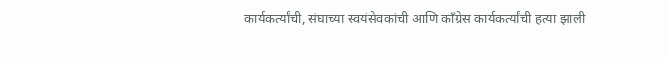कार्यकर्त्यांची, संघाच्या स्वयंसेवकांची आणि काँग्रेस कार्यकर्त्यांची हत्या झाली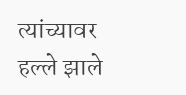त्यांच्यावर हल्ले झाले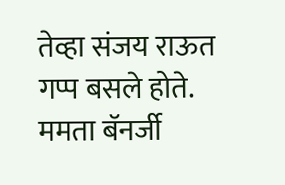तेव्हा संजय राऊत गप्प बसले होते. ममता बॅनर्जी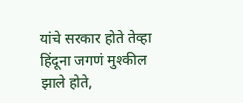यांचे सरकार होते तेव्हा हिंदूना जगणं मुश्कील झाले होते,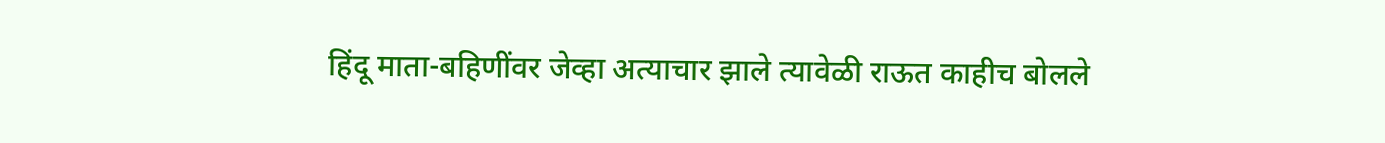हिंदू माता-बहिणींवर जेव्हा अत्याचार झाले त्यावेळी राऊत काहीच बोलले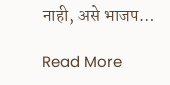नाही, असे भाजप…

Read More